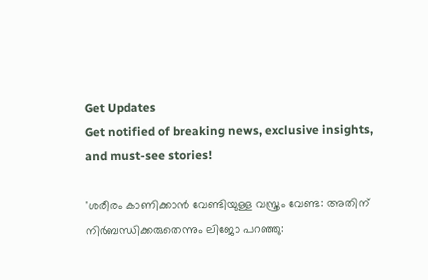Get Updates
Get notified of breaking news, exclusive insights, and must-see stories!

'ശരീരം കാണിക്കാൻ വേണ്ടിയുള്ള വസ്ത്രം വേണ്ട: അതിന് നിർബന്ധിക്കരുതെന്നും ലിജോ പറഞ്ഞു: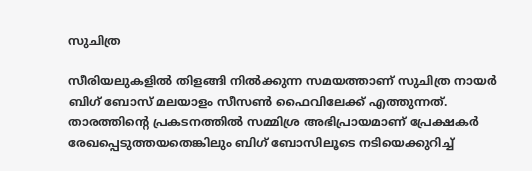സുചിത്ര

സീരിയലുകളില്‍ തിളങ്ങി നില്‍ക്കുന്ന സമയത്താണ് സുചിത്ര നായർ ബിഗ് ബോസ് മലയാളം സീസണ്‍ ഫൈവിലേക്ക് എത്തുന്നത്. താരത്തിന്റെ പ്രകടനത്തില്‍ സമ്മിശ്ര അഭിപ്രായമാണ് പ്രേക്ഷകർ രേഖപ്പെടുത്തയതെങ്കിലും ബിഗ് ബോസിലൂടെ നടിയെക്കുറിച്ച്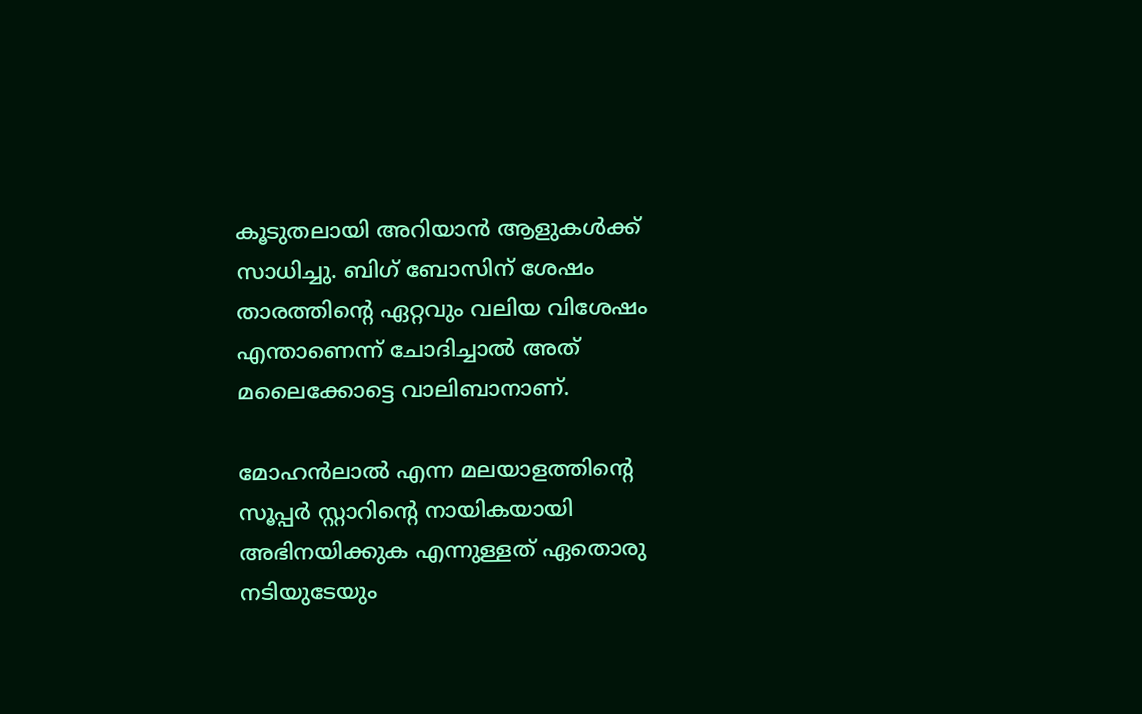കൂടുതലായി അറിയാന്‍ ആളുകള്‍ക്ക് സാധിച്ചു. ബിഗ് ബോസിന് ശേഷം താരത്തിന്റെ ഏറ്റവും വലിയ വിശേഷം എന്താണെന്ന് ചോദിച്ചാല്‍ അത് മലൈക്കോട്ടെ വാലിബാനാണ്.

മോഹന്‍ലാല്‍ എന്ന മലയാളത്തിന്റെ സൂപ്പർ സ്റ്റാറിന്റെ നായികയായി അഭിനയിക്കുക എന്നുള്ളത് ഏതൊരു നടിയുടേയും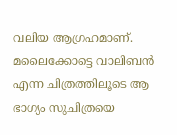വലിയ ആഗ്രഹമാണ്. മലൈക്കോട്ടെ വാലിബന്‍ എന്ന ചിത്രത്തിലൂടെ ആ ഭാഗ്യം സുചിത്രയെ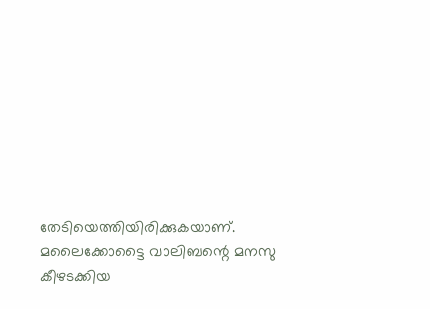തേടിയെത്തിയിരിക്കുകയാണ്. മലൈക്കോട്ടൈ വാലിബന്റെ മനസു കീഴടക്കിയ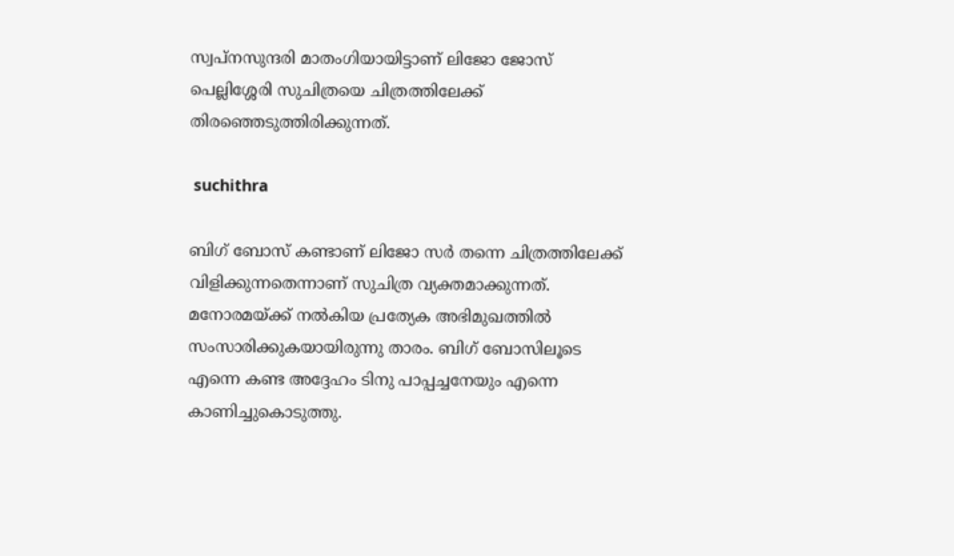സ്വപ്നസുന്ദരി മാതംഗിയായിട്ടാണ് ലിജോ ജോസ് പെല്ലിശ്ശേരി സുചിത്രയെ ചിത്രത്തിലേക്ക് തിരഞ്ഞെടുത്തിരിക്കുന്നത്.

 suchithra

ബിഗ് ബോസ് കണ്ടാണ് ലിജോ സർ തന്നെ ചിത്രത്തിലേക്ക് വിളിക്കുന്നതെന്നാണ് സുചിത്ര വ്യക്തമാക്കുന്നത്. മനോരമയ്ക്ക് നല്‍കിയ പ്രത്യേക അഭിമുഖത്തില്‍ സംസാരിക്കുകയായിരുന്നു താരം. ബിഗ് ബോസിലൂടെ എന്നെ കണ്ട അദ്ദേഹം ടിനു പാപ്പച്ചനേയും എന്നെ കാണിച്ചുകൊടുത്തു.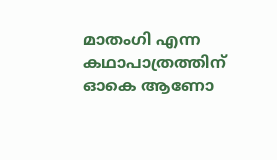മാതംഗി എന്ന കഥാപാത്രത്തിന് ഓകെ ആണോ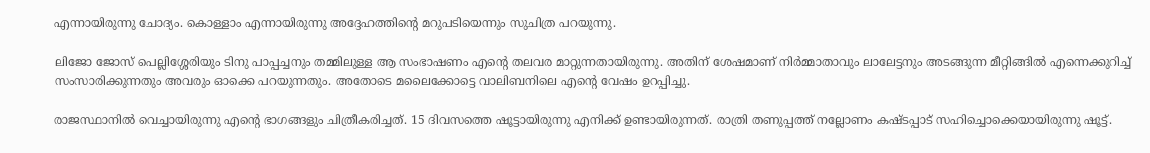എന്നായിരുന്നു ചോദ്യം. കൊള്ളാം എന്നായിരുന്നു അദ്ദേഹത്തിന്റെ മറുപടിയെന്നും സുചിത്ര പറയുന്നു.

ലിജോ ജോസ് പെല്ലിശ്ശേരിയും ടിനു പാപ്പച്ചനും തമ്മിലുള്ള ആ സംഭാഷണം എന്റെ തലവര മാറ്റുന്നതായിരുന്നു. അതിന് ശേഷമാണ് നിർമ്മാതാവും ലാലേട്ടനും അടങ്ങുന്ന മീറ്റിങ്ങില്‍ എന്നെക്കുറിച്ച് സംസാരിക്കുന്നതും അവരും ഓക്കെ പറയുന്നതും. അതോടെ മലൈക്കോട്ടെ വാലിബനിലെ എന്റെ വേഷം ഉറപ്പിച്ചു.

രാജസ്ഥാനില്‍ വെച്ചായിരുന്നു എന്റെ ഭാഗങ്ങളും ചിത്രീകരിച്ചത്. 15 ദിവസത്തെ ഷൂട്ടായിരുന്നു എനിക്ക് ഉണ്ടായിരുന്നത്. രാത്രി തണുപ്പത്ത് നല്ലോണം കഷ്ടപ്പാട് സഹിച്ചൊക്കെയായിരുന്നു ഷൂട്ട്.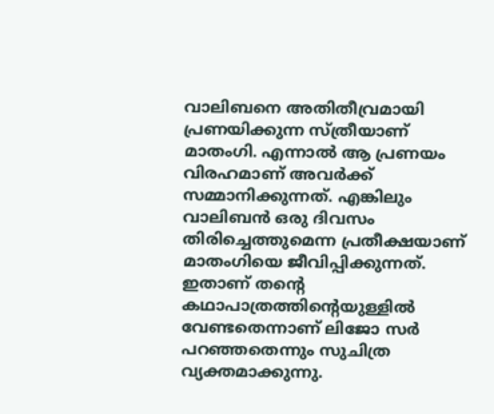വാലിബനെ അതിതീവ്രമായി പ്രണയിക്കുന്ന സ്ത്രീയാണ് മാതംഗി. എന്നാല്‍ ആ പ്രണയം വിരഹമാണ് അവർക്ക് സമ്മാനിക്കുന്നത്. എങ്കിലും വാലിബന്‍ ഒരു ദിവസം തിരിച്ചെത്തുമെന്ന പ്രതീക്ഷയാണ് മാതംഗിയെ ജീവിപ്പിക്കുന്നത്. ഇതാണ് തന്റെ കഥാപാത്രത്തിന്റെയുള്ളില്‍ വേണ്ടതെന്നാണ് ലിജോ സർ പറഞ്ഞതെന്നും സുചിത്ര വ്യക്തമാക്കുന്നു.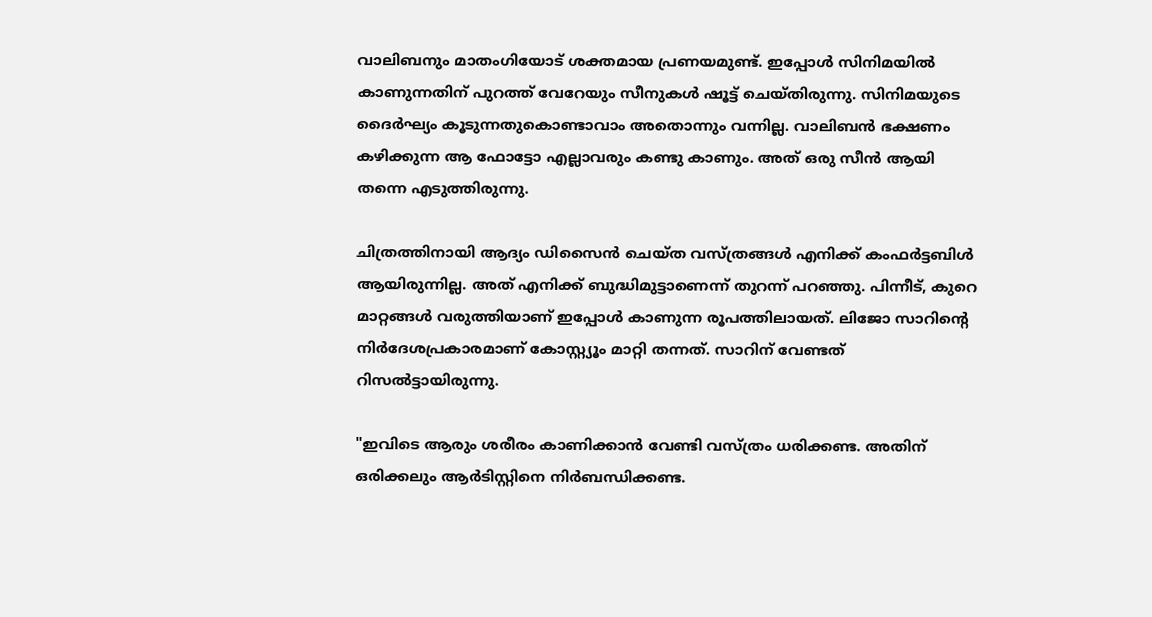വാലിബനും മാതംഗിയോട് ശക്തമായ പ്രണയമുണ്ട്. ഇപ്പോള്‍ സിനിമയില്‍ കാണുന്നതിന് പുറത്ത് വേറേയും സീനുകള്‍ ഷൂട്ട് ചെയ്തിരുന്നു. സിനിമയുടെ ദൈർഘ്യം കൂടുന്നതുകൊണ്ടാവാം അതൊന്നും വന്നില്ല. വാലിബന്‍ ഭക്ഷണം കഴിക്കുന്ന ആ ഫോട്ടോ എല്ലാവരും കണ്ടു കാണും. അത് ഒരു സീന്‍ ആയി തന്നെ എടുത്തിരുന്നു.

ചിത്രത്തിനായി ആദ്യം ഡിസൈൻ ചെയ്ത വസ്ത്രങ്ങൾ എനിക്ക് കംഫർട്ടബിൾ ആയിരുന്നില്ല. അത് എനിക്ക് ബുദ്ധിമുട്ടാണെന്ന് തുറന്ന് പറഞ്ഞു. പിന്നീട്, കുറെ മാറ്റങ്ങൾ വരുത്തിയാണ് ഇപ്പോൾ കാണുന്ന രൂപത്തിലായത്. ലിജോ സാറിന്റെ നിർദേശപ്രകാരമാണ് കോസ്റ്റ്യൂം മാറ്റി തന്നത്. സാറിന് വേണ്ടത് റിസല്‍ട്ടായിരുന്നു.

"ഇവിടെ ആരും ശരീരം കാണിക്കാൻ വേണ്ടി വസ്ത്രം ധരിക്കണ്ട. അതിന് ഒരിക്കലും ആർടിസ്റ്റിനെ നിർബന്ധിക്കണ്ട.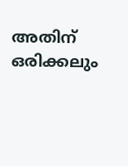അതിന് ഒരിക്കലും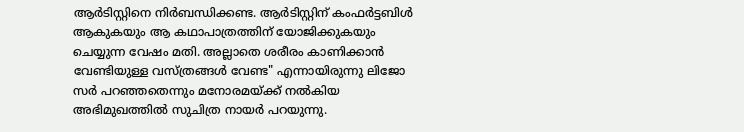ആർടിസ്റ്റിനെ നിർബന്ധിക്കണ്ട. ആർടിസ്റ്റിന് കംഫർട്ടബിൾ ആകുകയും ആ കഥാപാത്രത്തിന് യോജിക്കുകയും ചെയ്യുന്ന വേഷം മതി. അല്ലാതെ ശരീരം കാണിക്കാൻ വേണ്ടിയുള്ള വസ്ത്രങ്ങൾ വേണ്ട" എന്നായിരുന്നു ലിജോ സർ പറഞ്ഞതെന്നും മനോരമയ്ക്ക് നല്‍കിയ അഭിമുഖത്തില്‍ സുചിത്ര നായർ പറയുന്നു.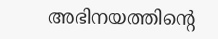അഭിനയത്തിന്റെ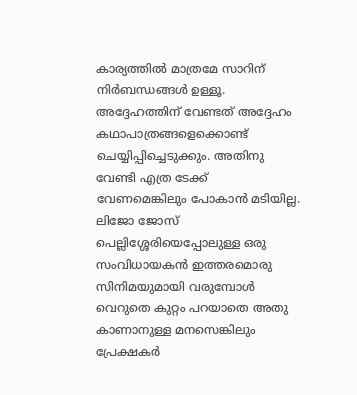കാര്യത്തിൽ മാത്രമേ സാറിന് നിർബന്ധങ്ങൾ ഉള്ളൂ. അദ്ദേഹത്തിന് വേണ്ടത് അദ്ദേഹം കഥാപാത്രങ്ങളെക്കൊണ്ട് ചെയ്യിപ്പിച്ചെടുക്കും. അതിനു വേണ്ടി എത്ര ടേക്ക് വേണമെങ്കിലും പോകാൻ മടിയില്ല. ലിജോ ജോസ് പെല്ലിശ്ശേരിയെപ്പോലുള്ള ഒരു സംവിധായകന്‍ ഇത്തരമൊരു സിനിമയുമായി വരുമ്പോൾ വെറുതെ കുറ്റം പറയാതെ അതു കാണാനുള്ള മനസെങ്കിലും പ്രേക്ഷകർ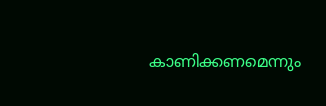കാണിക്കണമെന്നും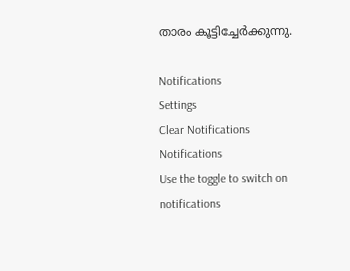താരം കൂട്ടിച്ചേർക്കുന്നു.

Notifications
Settings
Clear Notifications
Notifications
Use the toggle to switch on notifications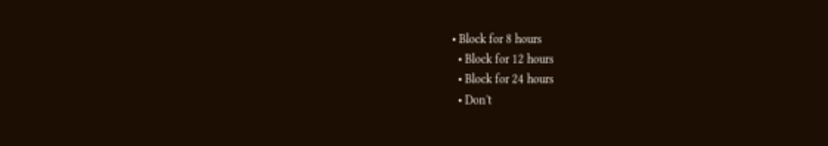• Block for 8 hours
  • Block for 12 hours
  • Block for 24 hours
  • Don't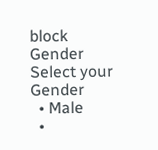block
Gender
Select your Gender
  • Male
  •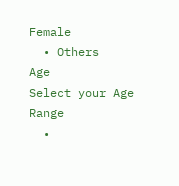Female
  • Others
Age
Select your Age Range
  •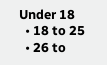Under 18
  • 18 to 25
  • 26 to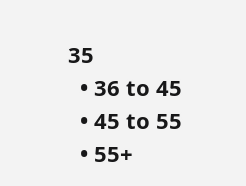35
  • 36 to 45
  • 45 to 55
  • 55+